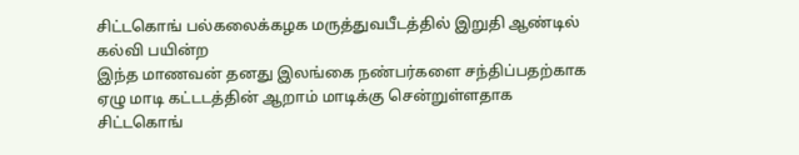சிட்டகொங் பல்கலைக்கழக மருத்துவபீடத்தில் இறுதி ஆண்டில் கல்வி பயின்ற
இந்த மாணவன் தனது இலங்கை நண்பர்களை சந்திப்பதற்காக ஏழு மாடி கட்டடத்தின் ஆறாம் மாடிக்கு சென்றுள்ளதாக சிட்டகொங்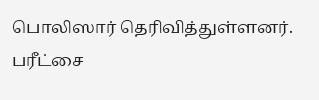பொலிஸார் தெரிவித்துள்ளனர்.
பரீட்சை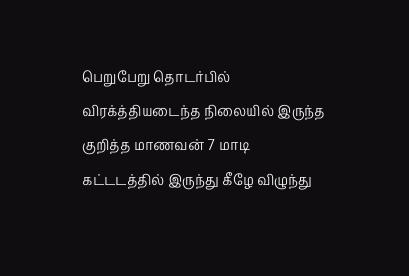பெறுபேறு தொடர்பில் விரக்த்தியடைந்த நிலையில் இருந்த குறித்த மாணவன் 7 மாடி கட்டடத்தில் இருந்து கீழே விழுந்து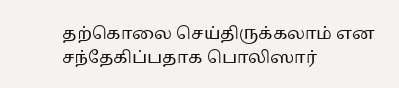தற்கொலை செய்திருக்கலாம் என சந்தேகிப்பதாக பொலிஸார்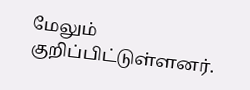மேலும் குறிப்பிட்டுள்ளனர்.